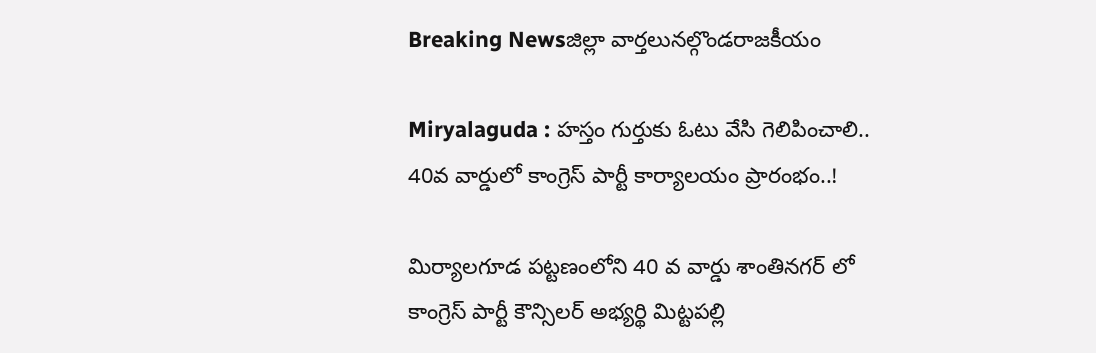Breaking Newsజిల్లా వార్తలునల్గొండరాజకీయం

Miryalaguda : హస్తం గుర్తుకు ఓటు వేసి గెలిపించాలి.. 40వ వార్డులో కాంగ్రెస్ పార్టీ కార్యాలయం ప్రారంభం..!

మిర్యాలగూడ పట్టణంలోని 40 వ వార్డు శాంతినగర్ లో కాంగ్రెస్ పార్టీ కౌన్సిలర్ అభ్యర్థి మిట్టపల్లి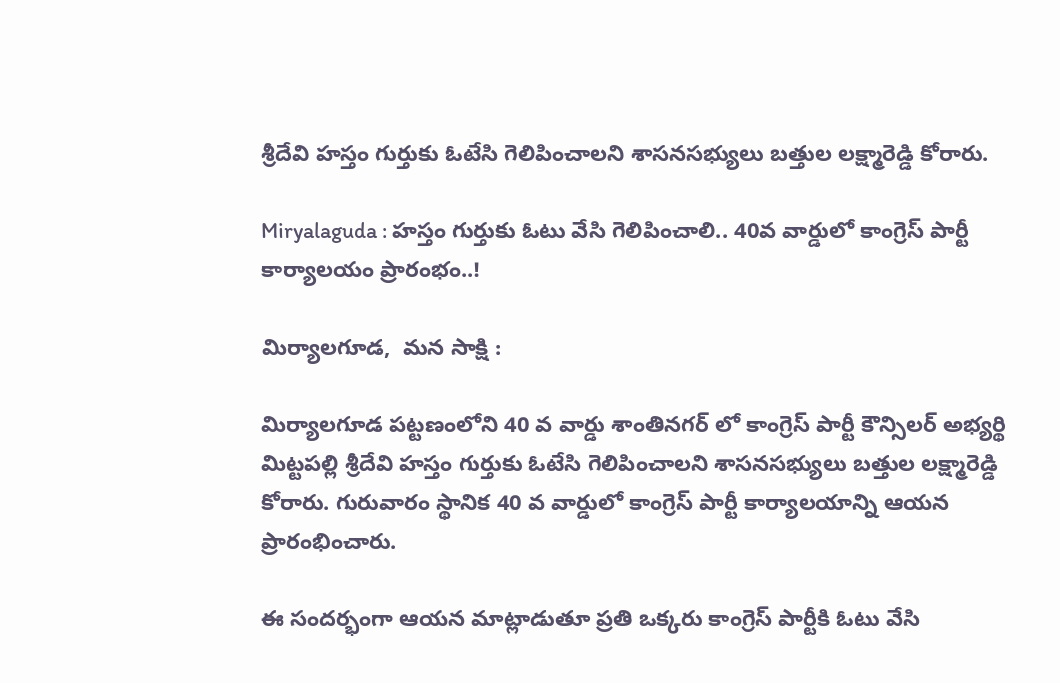శ్రీదేవి హస్తం గుర్తుకు ఓటేసి గెలిపించాలని శాసనసభ్యులు బత్తుల లక్ష్మారెడ్డి కోరారు.

Miryalaguda : హస్తం గుర్తుకు ఓటు వేసి గెలిపించాలి.. 40వ వార్డులో కాంగ్రెస్ పార్టీ కార్యాలయం ప్రారంభం..!

మిర్యాలగూడ,  మన సాక్షి :

మిర్యాలగూడ పట్టణంలోని 40 వ వార్డు శాంతినగర్ లో కాంగ్రెస్ పార్టీ కౌన్సిలర్ అభ్యర్థి మిట్టపల్లి శ్రీదేవి హస్తం గుర్తుకు ఓటేసి గెలిపించాలని శాసనసభ్యులు బత్తుల లక్ష్మారెడ్డి కోరారు. గురువారం స్థానిక 40 వ వార్డులో కాంగ్రెస్ పార్టీ కార్యాలయాన్ని ఆయన ప్రారంభించారు.

ఈ సందర్భంగా ఆయన మాట్లాడుతూ ప్రతి ఒక్కరు కాంగ్రెస్ పార్టీకి ఓటు వేసి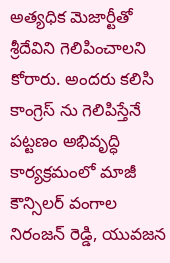అత్యధిక మెజార్టీతో శ్రీదేవిని గెలిపించాలని కోరారు. అందరు కలిసి కాంగ్రెస్ ను గెలిపిస్తేనే పట్టణం అభివృద్ధి కార్యక్రమంలో మాజీ కౌన్సిలర్ వంగాల నిరంజన్ రెడ్డి, యువజన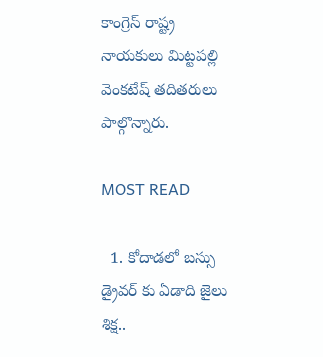కాంగ్రెస్ రాష్ట్ర నాయకులు మిట్టపల్లి వెంకటేష్ తదితరులు పాల్గొన్నారు.

MOST READ

  1. కోదాడలో బస్సు డ్రైవర్ కు ఏడాది జైలు శిక్ష..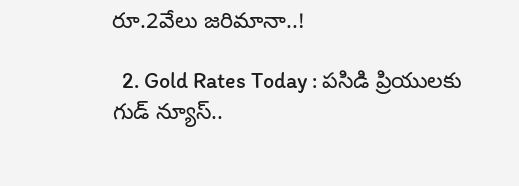రూ.2వేలు జరిమానా..!

  2. Gold Rates Today : పసిడి ప్రియులకు గుడ్ న్యూస్..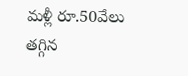మళ్లీ రూ.50వేలు తగ్గిన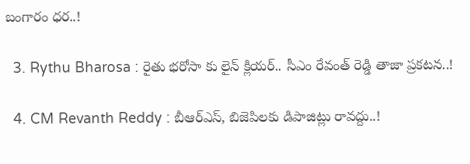బంగారం ధర..!

  3. Rythu Bharosa : రైతు భరోసా కు లైన్ క్లియర్.. సీఎం రేవంత్ రెడ్డి తాజా ప్రకటన..!

  4. CM Revanth Reddy : బీఆర్ఎస్, బిజెపిలకు డిపాజిట్లు రావద్దు..!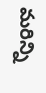మరిన్ని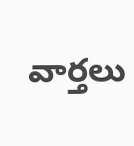వార్తలు